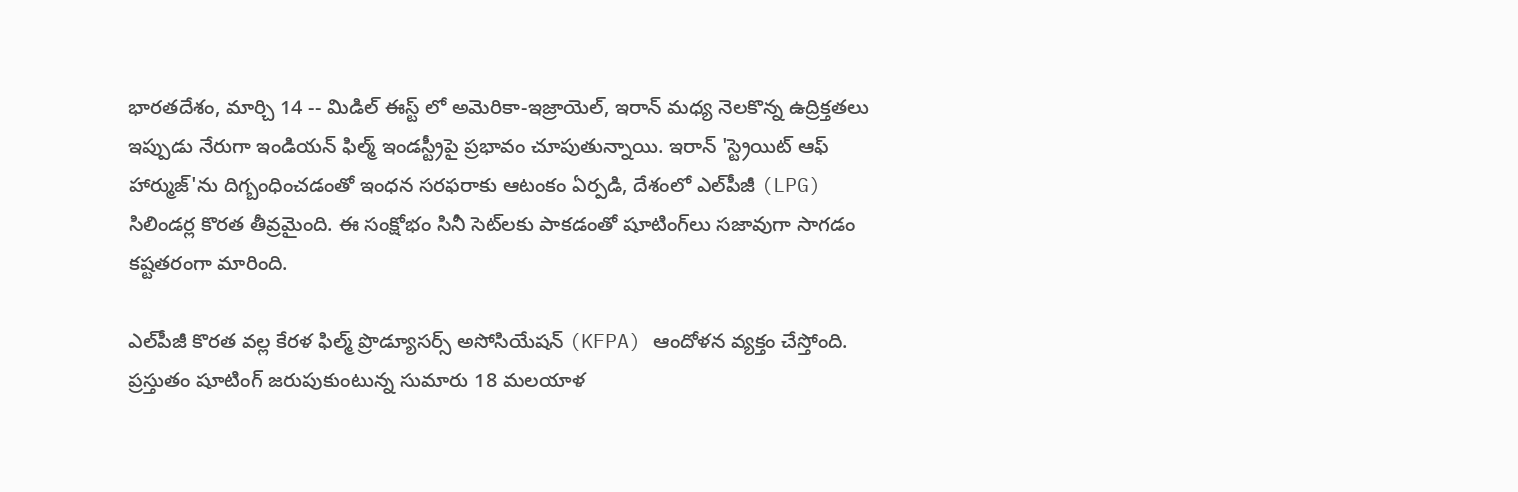భారతదేశం, మార్చి 14 -- మిడిల్ ఈస్ట్ లో అమెరికా-ఇజ్రాయెల్, ఇరాన్ మధ్య నెలకొన్న ఉద్రిక్తతలు ఇప్పుడు నేరుగా ఇండియన్ ఫిల్మ్ ఇండస్ట్రీపై ప్రభావం చూపుతున్నాయి. ఇరాన్ 'స్ట్రెయిట్ ఆఫ్ హార్ముజ్'ను దిగ్బంధించడంతో ఇంధన సరఫరాకు ఆటంకం ఏర్పడి, దేశంలో ఎల్‌పీజీ (LPG) సిలిండర్ల కొరత తీవ్రమైంది. ఈ సంక్షోభం సినీ సెట్‌లకు పాకడంతో షూటింగ్‌లు సజావుగా సాగడం కష్టతరంగా మారింది.

ఎల్‌పీజీ కొరత వల్ల కేరళ ఫిల్మ్ ప్రొడ్యూసర్స్ అసోసియేషన్ (KFPA) ఆందోళన వ్యక్తం చేస్తోంది. ప్రస్తుతం షూటింగ్ జరుపుకుంటున్న సుమారు 18 మలయాళ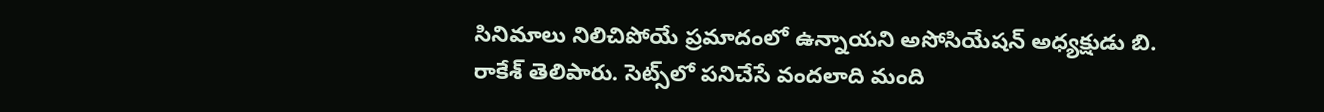సినిమాలు నిలిచిపోయే ప్రమాదంలో ఉన్నాయని అసోసియేషన్ అధ్యక్షుడు బి. రాకేశ్ తెలిపారు. సెట్స్‌లో పనిచేసే వందలాది మంది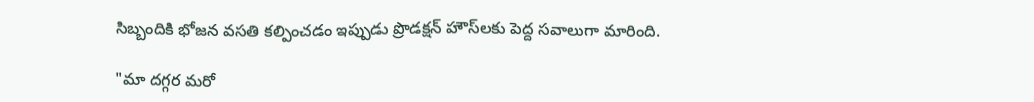సిబ్బందికి భోజన వసతి కల్పించడం ఇప్పుడు ప్రొడక్షన్ హౌస్‌లకు పెద్ద సవాలుగా మారింది.

"మా దగ్గర మరో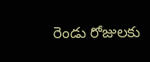రెండు రోజులకు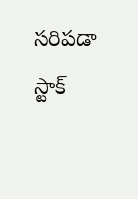సరిపడా స్టాక్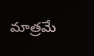మాత్రమే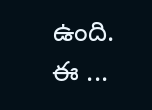ఉంది. ఈ ...